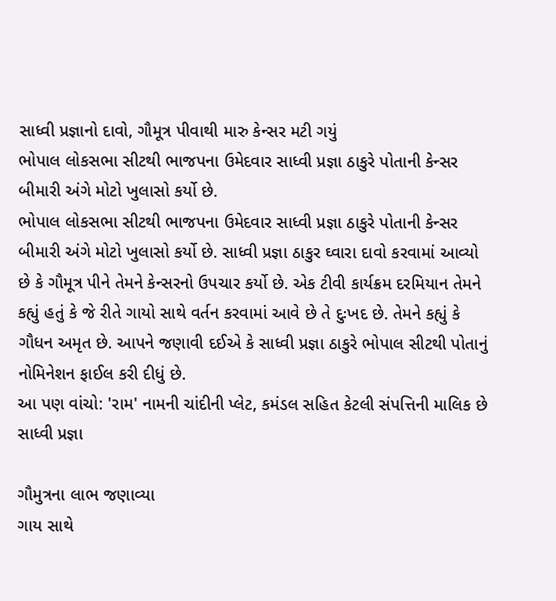સાધ્વી પ્રજ્ઞાનો દાવો, ગૌમૂત્ર પીવાથી મારુ કેન્સર મટી ગયું
ભોપાલ લોકસભા સીટથી ભાજપના ઉમેદવાર સાધ્વી પ્રજ્ઞા ઠાકુરે પોતાની કેન્સર બીમારી અંગે મોટો ખુલાસો કર્યો છે.
ભોપાલ લોકસભા સીટથી ભાજપના ઉમેદવાર સાધ્વી પ્રજ્ઞા ઠાકુરે પોતાની કેન્સર બીમારી અંગે મોટો ખુલાસો કર્યો છે. સાધ્વી પ્રજ્ઞા ઠાકુર ઘ્વારા દાવો કરવામાં આવ્યો છે કે ગૌમૂત્ર પીને તેમને કેન્સરનો ઉપચાર કર્યો છે. એક ટીવી કાર્યક્રમ દરમિયાન તેમને કહ્યું હતું કે જે રીતે ગાયો સાથે વર્તન કરવામાં આવે છે તે દુઃખદ છે. તેમને કહ્યું કે ગૌધન અમૃત છે. આપને જણાવી દઈએ કે સાધ્વી પ્રજ્ઞા ઠાકુરે ભોપાલ સીટથી પોતાનું નોમિનેશન ફાઈલ કરી દીધું છે.
આ પણ વાંચો: 'રામ' નામની ચાંદીની પ્લેટ, કમંડલ સહિત કેટલી સંપત્તિની માલિક છે સાધ્વી પ્રજ્ઞા

ગૌમુત્રના લાભ જણાવ્યા
ગાય સાથે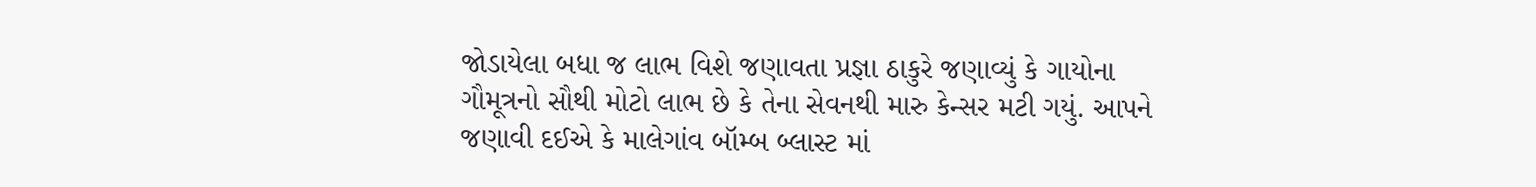જોડાયેલા બધા જ લાભ વિશે જણાવતા પ્રજ્ઞા ઠાકુરે જણાવ્યું કે ગાયોના ગૌમૂત્રનો સૌથી મોટો લાભ છે કે તેના સેવનથી મારુ કેન્સર મટી ગયું. આપને જણાવી દઈએ કે માલેગાંવ બૉમ્બ બ્લાસ્ટ માં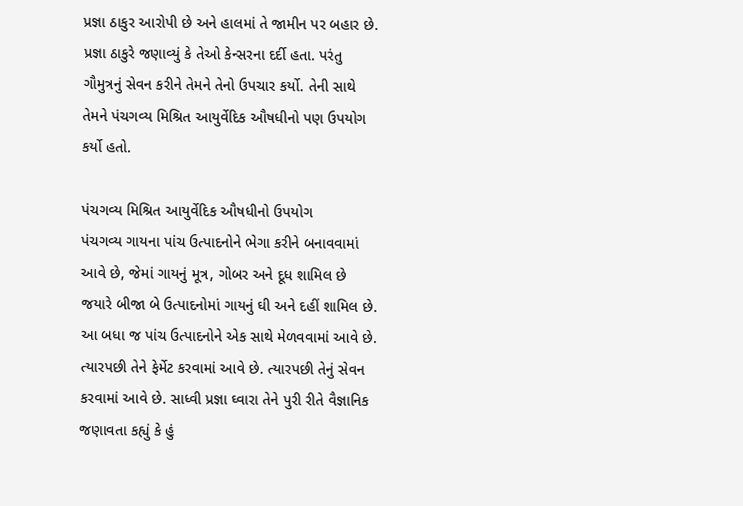પ્રજ્ઞા ઠાકુર આરોપી છે અને હાલમાં તે જામીન પર બહાર છે. પ્રજ્ઞા ઠાકુરે જણાવ્યું કે તેઓ કેન્સરના દર્દી હતા. પરંતુ ગૌમુત્રનું સેવન કરીને તેમને તેનો ઉપચાર કર્યો. તેની સાથે તેમને પંચગવ્ય મિશ્રિત આયુર્વેદિક ઔષધીનો પણ ઉપયોગ કર્યો હતો.

પંચગવ્ય મિશ્રિત આયુર્વેદિક ઔષધીનો ઉપયોગ
પંચગવ્ય ગાયના પાંચ ઉત્પાદનોને ભેગા કરીને બનાવવામાં આવે છે, જેમાં ગાયનું મૂત્ર, ગોબર અને દૂધ શામિલ છે જયારે બીજા બે ઉત્પાદનોમાં ગાયનું ઘી અને દહીં શામિલ છે. આ બધા જ પાંચ ઉત્પાદનોને એક સાથે મેળવવામાં આવે છે. ત્યારપછી તેને ફેર્મેટ કરવામાં આવે છે. ત્યારપછી તેનું સેવન કરવામાં આવે છે. સાધ્વી પ્રજ્ઞા ઘ્વારા તેને પુરી રીતે વૈજ્ઞાનિક જણાવતા કહ્યું કે હું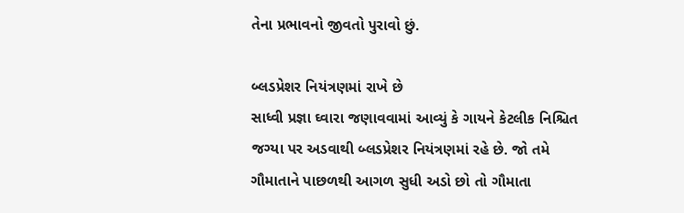તેના પ્રભાવનો જીવતો પુરાવો છું.

બ્લડપ્રેશર નિયંત્રણમાં રાખે છે
સાધ્વી પ્રજ્ઞા ઘ્વારા જણાવવામાં આવ્યું કે ગાયને કેટલીક નિશ્ચિત જગ્યા પર અડવાથી બ્લડપ્રેશર નિયંત્રણમાં રહે છે. જો તમે ગૌમાતાને પાછળથી આગળ સુધી અડો છો તો ગૌમાતા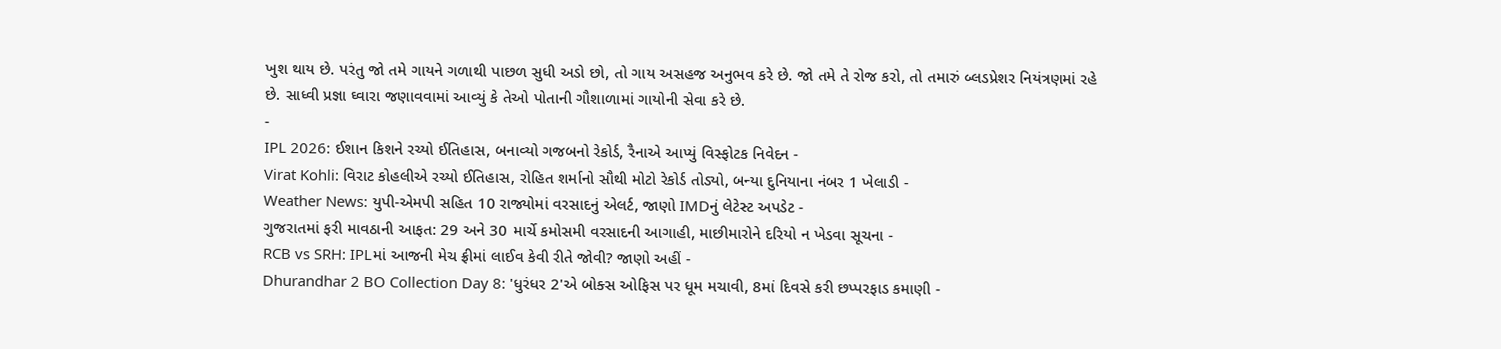ખુશ થાય છે. પરંતુ જો તમે ગાયને ગળાથી પાછળ સુધી અડો છો, તો ગાય અસહજ અનુભવ કરે છે. જો તમે તે રોજ કરો, તો તમારું બ્લડપ્રેશર નિયંત્રણમાં રહે છે. સાધ્વી પ્રજ્ઞા ઘ્વારા જણાવવામાં આવ્યું કે તેઓ પોતાની ગૌશાળામાં ગાયોની સેવા કરે છે.
-
IPL 2026: ઈશાન કિશને રચ્યો ઈતિહાસ, બનાવ્યો ગજબનો રેકોર્ડ, રૈનાએ આપ્યું વિસ્ફોટક નિવેદન -
Virat Kohli: વિરાટ કોહલીએ રચ્યો ઈતિહાસ, રોહિત શર્માનો સૌથી મોટો રેકોર્ડ તોડ્યો, બન્યા દુનિયાના નંબર 1 ખેલાડી -
Weather News: યુપી-એમપી સહિત 10 રાજ્યોમાં વરસાદનું એલર્ટ, જાણો IMDનું લેટેસ્ટ અપડેટ -
ગુજરાતમાં ફરી માવઠાની આફત: 29 અને 30 માર્ચે કમોસમી વરસાદની આગાહી, માછીમારોને દરિયો ન ખેડવા સૂચના -
RCB vs SRH: IPLમાં આજની મેચ ફ્રીમાં લાઈવ કેવી રીતે જોવી? જાણો અહીં -
Dhurandhar 2 BO Collection Day 8: 'ધુરંધર 2'એ બોક્સ ઓફિસ પર ધૂમ મચાવી, 8માં દિવસે કરી છપ્પરફાડ કમાણી -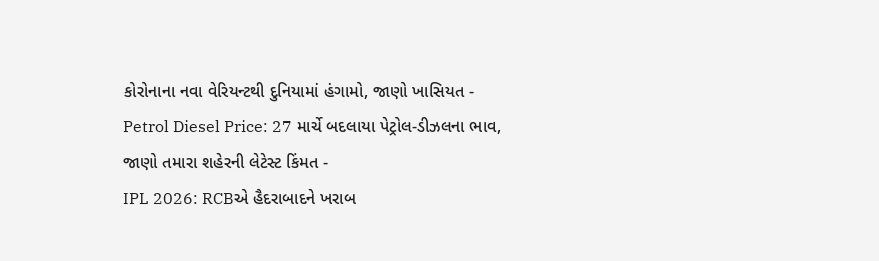કોરોનાના નવા વેરિયન્ટથી દુનિયામાં હંગામો, જાણો ખાસિયત -
Petrol Diesel Price: 27 માર્ચે બદલાયા પેટ્રોલ-ડીઝલના ભાવ, જાણો તમારા શહેરની લેટેસ્ટ કિંમત -
IPL 2026: RCBએ હૈદરાબાદને ખરાબ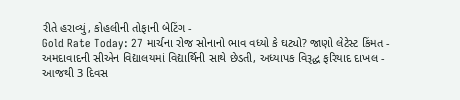રીતે હરાવ્યું, કોહલીની તોફાની બેટિંગ -
Gold Rate Today: 27 માર્ચના રોજ સોનાનો ભાવ વધ્યો કે ઘટ્યો? જાણો લેટેસ્ટ કિંમત -
અમદાવાદની સીએન વિદ્યાલયમાં વિદ્યાર્થિની સાથે છેડતી, અધ્યાપક વિરૂદ્ધ ફરિયાદ દાખલ -
આજથી 3 દિવસ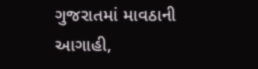ગુજરાતમાં માવઠાની આગાહી,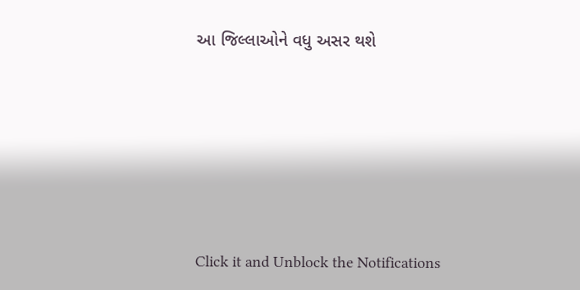આ જિલ્લાઓને વધુ અસર થશે








Click it and Unblock the Notifications